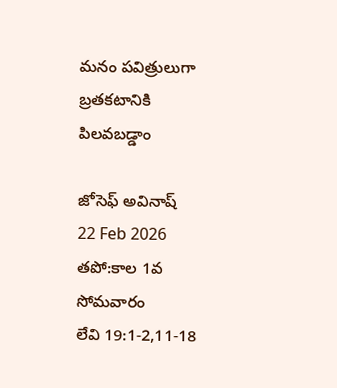మనం పవిత్రులుగా బ్రతకటానికి పిలవబడ్డాం

జోసెఫ్ అవినాష్
22 Feb 2026
తపో:కాల 1వ సోమవారం
లేవి 19:1-2,11-18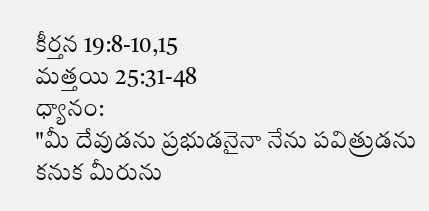కీర్తన 19:8-10,15
మత్తయి 25:31-48
ధ్యానం:
"మీ దేవుడను ప్రభుడనైనా నేను పవిత్రుడను కనుక మీరును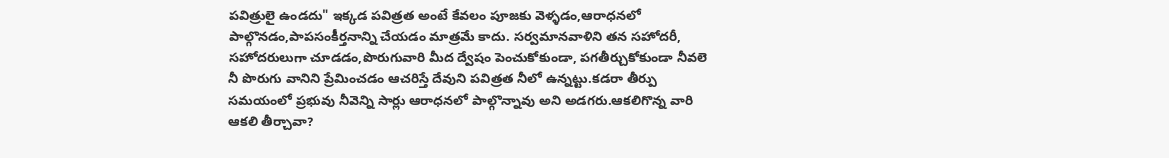పవిత్రులై ఉండదు" ఇక్కడ పవిత్రత అంటే కేవలం పూజకు వెళ్ళడం,ఆరాధనలో పాల్గొనడం,పాపసంకీర్తనాన్ని చేయడం మాత్రమే కాదు. సర్వమానవాళిని తన సహోదరీ, సహోదరులుగా చూడడం,పొరుగువారి మీద ద్వేషం పెంచుకోకుండా, పగతీర్చుకోకుండా నీవలె నీ పొరుగు వానిని ప్రేమించడం ఆచరిస్తే దేవుని పవిత్రత నీలో ఉన్నట్టు.కడరా తీర్పు సమయంలో ప్రభువు నీవెన్ని సార్లు ఆరాధనలో పాల్గొన్నావు అని అడగరు.ఆకలిగొన్న వారి ఆకలి తీర్చావా?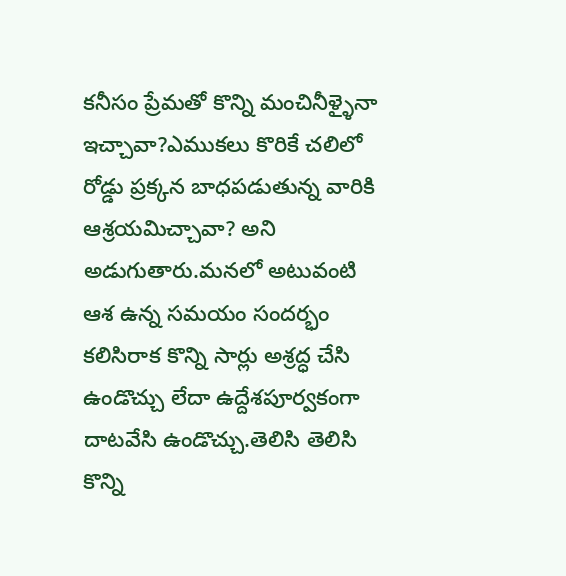కనీసం ప్రేమతో కొన్ని మంచినీళ్ళైనా ఇచ్చావా?ఎముకలు కొరికే చలిలో రోడ్డు ప్రక్కన బాధపడుతున్న వారికి ఆశ్రయమిచ్చావా? అని అడుగుతారు.మనలో అటువంటి ఆశ ఉన్న సమయం సందర్భం కలిసిరాక కొన్ని సార్లు అశ్రద్ధ చేసి ఉండొచ్చు లేదా ఉద్దేశపూర్వకంగా దాటవేసి ఉండొచ్చు.తెలిసి తెలిసి కొన్ని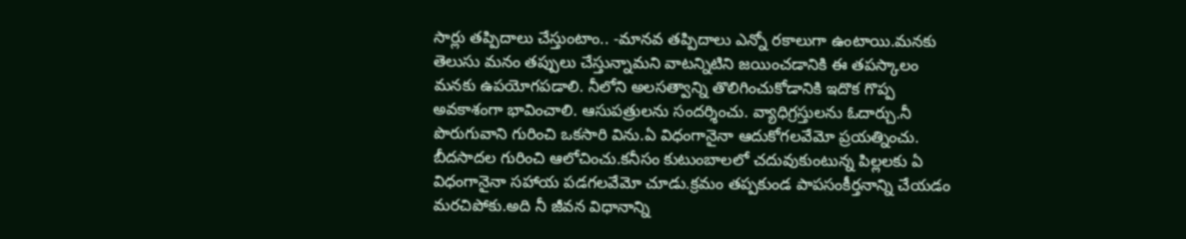సార్లు తప్పిదాలు చేస్తుంటాం.. -మానవ తప్పిదాలు ఎన్నో రకాలుగా ఉంటాయి.మనకు తెలుసు మనం తప్పులు చేస్తున్నామని వాటన్నిటిని జయించడానికి ఈ తపస్కాలం మనకు ఉపయోగపడాలి. నీలోని అలసత్వాన్ని తొలిగించుకోడానికి ఇదొక గొప్ప అవకాశంగా భావించాలి. ఆసుపత్రులను సందర్శించు. వ్యాధిగ్రస్తులను ఓదార్చు.నీ పొరుగువాని గురించి ఒకసారి విను.ఏ విధంగానైనా ఆదుకోగలవేమో ప్రయత్నించు. బీదసాదల గురించి ఆలోచించు.కనీసం కుటుంబాలలో చదువుకుంటున్న పిల్లలకు ఏ విధంగానైనా సహాయ పడగలవేమో చూడు.క్రమం తప్పకుండ పాపసంకీర్తనాన్ని చేయడం మరచిపోకు.అది నీ జీవన విధానాన్ని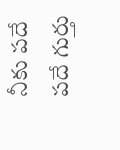నీకు పదే పదే గుర్తు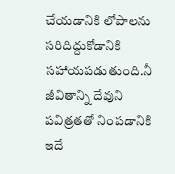చేయడానికి లోపాలను సరిదిద్దుకోడానికి సహాయపడుతుంది.నీ జీవితాన్ని దేవుని పవిత్రతతో నింపడానికి ఇదే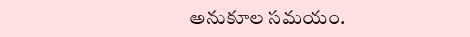అనుకూల సమయం.